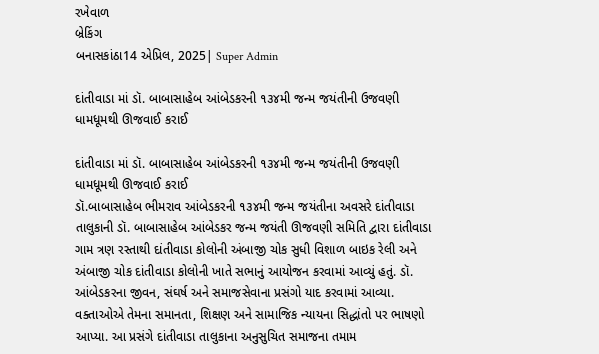રખેવાળ
બ્રેકિંગ
બનાસકાંઠા14 એપ્રિલ, 2025| Super Admin

દાંતીવાડા માં ડૉ. બાબાસાહેબ આંબેડકરની ૧૩૪મી જન્મ જયંતીની ઉજવણી ધામધૂમથી ઊજવાઈ કરાઈ

દાંતીવાડા માં ડૉ. બાબાસાહેબ આંબેડકરની ૧૩૪મી જન્મ જયંતીની ઉજવણી ધામધૂમથી ઊજવાઈ કરાઈ
ડૉ.બાબાસાહેબ ભીમરાવ આંબેડકરની ૧૩૪મી જન્મ જયંતીના અવસરે દાંતીવાડા તાલુકાની ડૉ. બાબાસાહેબ આંબેડકર જન્મ જયંતી ઊજવણી સમિતિ દ્વારા દાંતીવાડા ગામ ત્રણ રસ્તાથી દાંતીવાડા કોલોની અંબાજી ચોક સુધી વિશાળ બાઇક રેલી અને અંબાજી ચોક દાંતીવાડા કોલોની ખાતે સભાનું આયોજન કરવામાં આવ્યું હતું. ડૉ. આંબેડકરના જીવન, સંઘર્ષ અને સમાજસેવાના પ્રસંગો યાદ કરવામાં આવ્યા. વક્તાઓએ તેમના સમાનતા, શિક્ષણ અને સામાજિક ન્યાયના સિદ્ધાંતો પર ભાષણો આપ્યા. આ પ્રસંગે દાંતીવાડા તાલુકાના અનુસુચિત સમાજના તમામ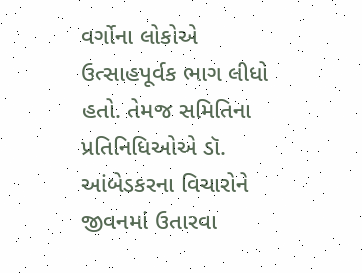વર્ગોના લોકોએ ઉત્સાહપૂર્વક ભાગ લીધો હતો. તેમજ સમિતિના પ્રતિનિધિઓએ ડૉ. આંબેડકરના વિચારોને જીવનમાં ઉતારવા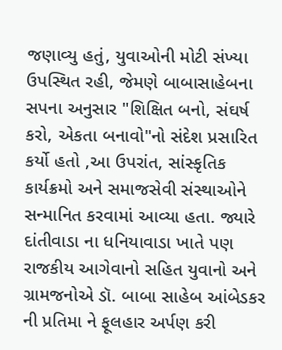જણાવ્યુ હતું, યુવાઓની મોટી સંખ્યા ઉપસ્થિત રહી, જેમણે બાબાસાહેબના સપના અનુસાર "શિક્ષિત બનો, સંઘર્ષ કરો, એકતા બનાવો"નો સંદેશ પ્રસારિત કર્યો હતો ,આ ઉપરાંત, સાંસ્કૃતિક કાર્યક્રમો અને સમાજસેવી સંસ્થાઓને સન્માનિત કરવામાં આવ્યા હતા. જ્યારે દાંતીવાડા ના ધનિયાવાડા ખાતે પણ રાજકીય આગેવાનો સહિત યુવાનો અને ગ્રામજનોએ ડૉ. બાબા સાહેબ આંબેડકર ની પ્રતિમા ને ફૂલહાર અર્પણ કરી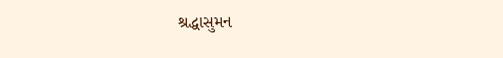શ્રદ્ધાસુમન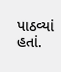પાઠવ્યાં હતાં.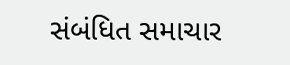સંબંધિત સમાચાર